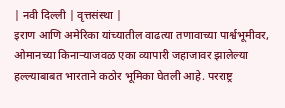| नवी दिल्ली | वृत्तसंस्था |
इराण आणि अमेरिका यांच्यातील वाढत्या तणावाच्या पार्श्वभूमीवर, ओमानच्या किनाऱ्याजवळ एका व्यापारी जहाजावर झालेल्या हल्ल्याबाबत भारताने कठोर भूमिका घेतली आहे. परराष्ट्र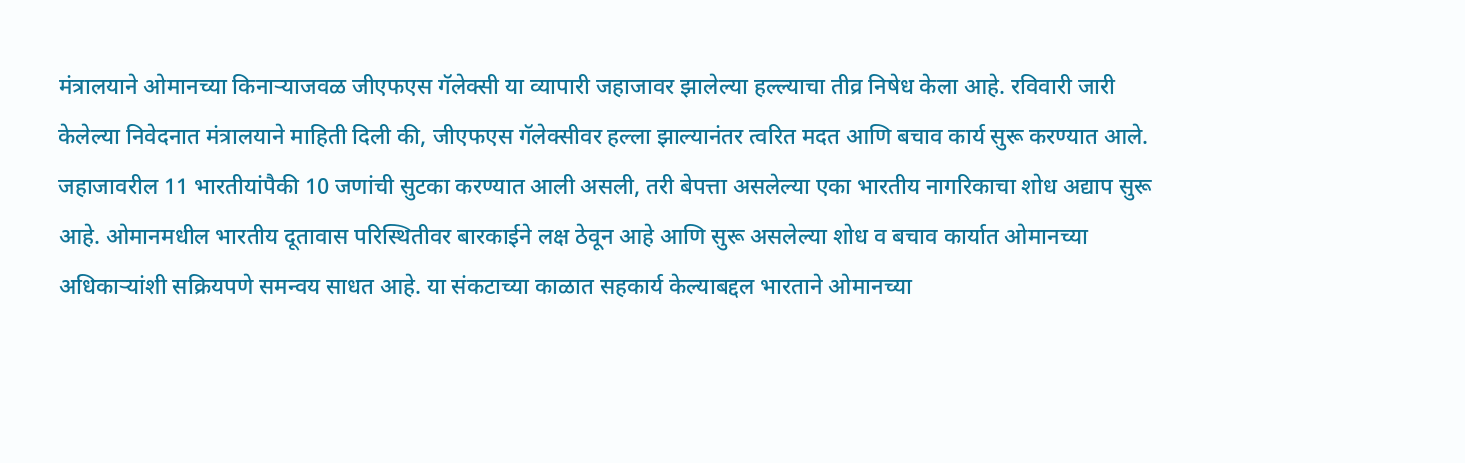मंत्रालयाने ओमानच्या किनाऱ्याजवळ जीएफएस गॅलेक्सी या व्यापारी जहाजावर झालेल्या हल्ल्याचा तीव्र निषेध केला आहे. रविवारी जारी केलेल्या निवेदनात मंत्रालयाने माहिती दिली की, जीएफएस गॅलेक्सीवर हल्ला झाल्यानंतर त्वरित मदत आणि बचाव कार्य सुरू करण्यात आले. जहाजावरील 11 भारतीयांपैकी 10 जणांची सुटका करण्यात आली असली, तरी बेपत्ता असलेल्या एका भारतीय नागरिकाचा शोध अद्याप सुरू आहे. ओमानमधील भारतीय दूतावास परिस्थितीवर बारकाईने लक्ष ठेवून आहे आणि सुरू असलेल्या शोध व बचाव कार्यात ओमानच्या अधिकाऱ्यांशी सक्रियपणे समन्वय साधत आहे. या संकटाच्या काळात सहकार्य केल्याबद्दल भारताने ओमानच्या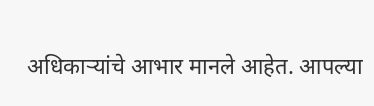अधिकाऱ्यांचे आभार मानले आहेत. आपल्या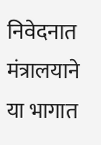निवेदनात मंत्रालयाने या भागात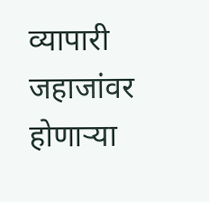व्यापारी जहाजांवर होणाऱ्या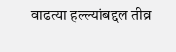वाढत्या हल्ल्यांबद्दल तीव्र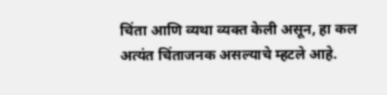चिंता आणि व्यथा व्यक्त केली असून, हा कल अत्यंत चिंताजनक असल्याचे म्हटले आहे.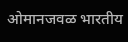ओमानजवळ भारतीय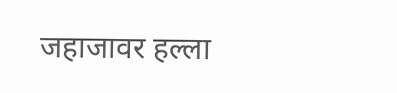जहाजावर हल्ला